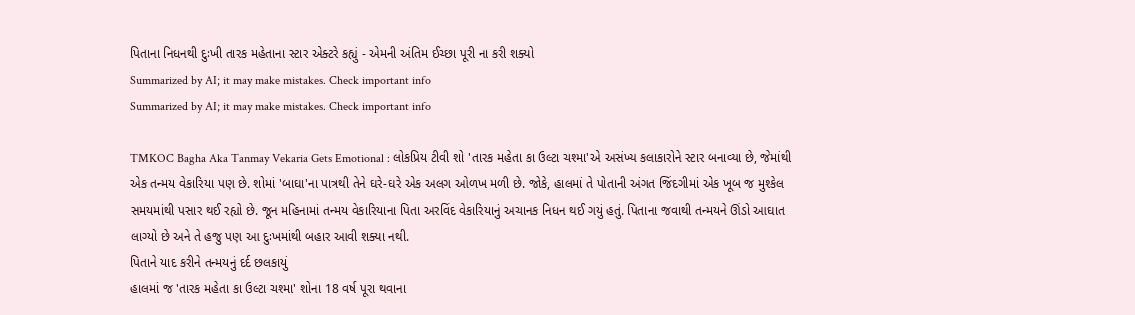પિતાના નિધનથી દુઃખી તારક મહેતાના સ્ટાર એક્ટરે કહ્યું - એમની અંતિમ ઈચ્છા પૂરી ના કરી શક્યો
Summarized by AI; it may make mistakes. Check important info
Summarized by AI; it may make mistakes. Check important info

TMKOC Bagha Aka Tanmay Vekaria Gets Emotional : લોકપ્રિય ટીવી શો 'તારક મહેતા કા ઉલ્ટા ચશ્મા'એ અસંખ્ય કલાકારોને સ્ટાર બનાવ્યા છે, જેમાંથી એક તન્મય વેકારિયા પણ છે. શોમાં 'બાઘા'ના પાત્રથી તેને ઘરે-ઘરે એક અલગ ઓળખ મળી છે. જોકે, હાલમાં તે પોતાની અંગત જિંદગીમાં એક ખૂબ જ મુશ્કેલ સમયમાંથી પસાર થઈ રહ્યો છે. જૂન મહિનામાં તન્મય વેકારિયાના પિતા અરવિંદ વેકારિયાનું અચાનક નિધન થઈ ગયું હતું. પિતાના જવાથી તન્મયને ઊંડો આઘાત લાગ્યો છે અને તે હજુ પણ આ દુઃખમાંથી બહાર આવી શક્યા નથી.
પિતાને યાદ કરીને તન્મયનું દર્દ છલકાયું
હાલમાં જ 'તારક મહેતા કા ઉલ્ટા ચશ્મા' શોના 18 વર્ષ પૂરા થવાના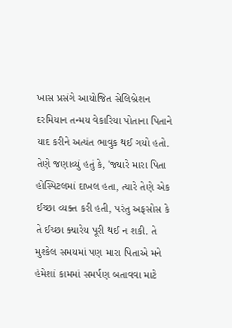ખાસ પ્રસંગે આયોજિત સેલિબ્રેશન દરમિયાન તન્મય વેકારિયા પોતાના પિતાને યાદ કરીને અત્યંત ભાવુક થઈ ગયો હતો. તેણે જણાવ્યું હતું કે, 'જ્યારે મારા પિતા હોસ્પિટલમાં દાખલ હતા, ત્યારે તેણે એક ઈચ્છા વ્યક્ત કરી હતી, પરંતુ અફસોસ કે તે ઈચ્છા ક્યારેય પૂરી થઈ ન શકી. તે મુશ્કેલ સમયમાં પણ મારા પિતાએ મને હંમેશાં કામમાં સમર્પણ બતાવવા માટે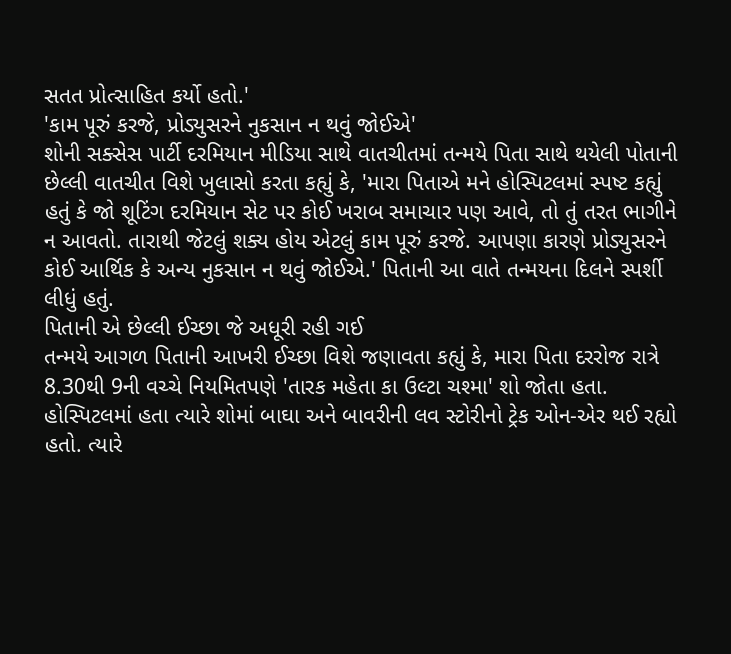સતત પ્રોત્સાહિત કર્યો હતો.'
'કામ પૂરું કરજે, પ્રોડ્યુસરને નુકસાન ન થવું જોઈએ'
શોની સક્સેસ પાર્ટી દરમિયાન મીડિયા સાથે વાતચીતમાં તન્મયે પિતા સાથે થયેલી પોતાની છેલ્લી વાતચીત વિશે ખુલાસો કરતા કહ્યું કે, 'મારા પિતાએ મને હોસ્પિટલમાં સ્પષ્ટ કહ્યું હતું કે જો શૂટિંગ દરમિયાન સેટ પર કોઈ ખરાબ સમાચાર પણ આવે, તો તું તરત ભાગીને ન આવતો. તારાથી જેટલું શક્ય હોય એટલું કામ પૂરું કરજે. આપણા કારણે પ્રોડ્યુસરને કોઈ આર્થિક કે અન્ય નુકસાન ન થવું જોઈએ.' પિતાની આ વાતે તન્મયના દિલને સ્પર્શી લીધું હતું.
પિતાની એ છેલ્લી ઈચ્છા જે અધૂરી રહી ગઈ
તન્મયે આગળ પિતાની આખરી ઈચ્છા વિશે જણાવતા કહ્યું કે, મારા પિતા દરરોજ રાત્રે 8.30થી 9ની વચ્ચે નિયમિતપણે 'તારક મહેતા કા ઉલ્ટા ચશ્મા' શો જોતા હતા. હોસ્પિટલમાં હતા ત્યારે શોમાં બાઘા અને બાવરીની લવ સ્ટોરીનો ટ્રેક ઓન-એર થઈ રહ્યો હતો. ત્યારે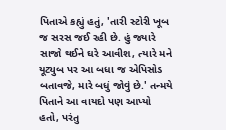પિતાએ કહ્યું હતું, 'તારી સ્ટોરી ખૂબ જ સરસ જઈ રહી છે. હું જ્યારે સાજો થઈને ઘરે આવીશ, ત્યારે મને યૂટ્યુબ પર આ બધા જ એપિસોડ બતાવજે, મારે બધું જોવું છે.' તન્મયે પિતાને આ વાયદો પણ આપ્યો હતો, પરંતુ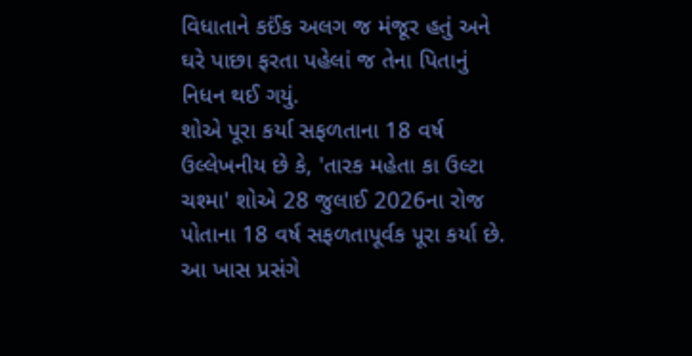વિધાતાને કઈંક અલગ જ મંજૂર હતું અને ઘરે પાછા ફરતા પહેલાં જ તેના પિતાનું નિધન થઈ ગયું.
શોએ પૂરા કર્યા સફળતાના 18 વર્ષ
ઉલ્લેખનીય છે કે, 'તારક મહેતા કા ઉલ્ટા ચશ્મા' શોએ 28 જુલાઈ 2026ના રોજ પોતાના 18 વર્ષ સફળતાપૂર્વક પૂરા કર્યા છે. આ ખાસ પ્રસંગે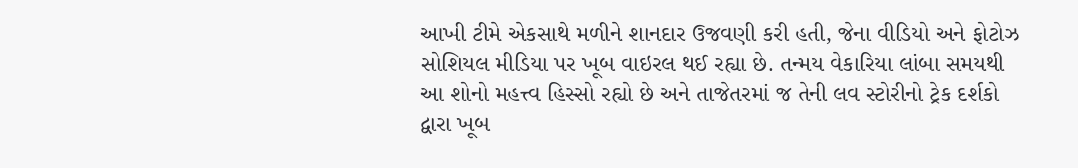આખી ટીમે એકસાથે મળીને શાનદાર ઉજવણી કરી હતી, જેના વીડિયો અને ફોટોઝ સોશિયલ મીડિયા પર ખૂબ વાઇરલ થઈ રહ્યા છે. તન્મય વેકારિયા લાંબા સમયથી આ શોનો મહત્ત્વ હિસ્સો રહ્યો છે અને તાજેતરમાં જ તેની લવ સ્ટોરીનો ટ્રેક દર્શકો દ્વારા ખૂબ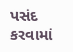પસંદ કરવામાં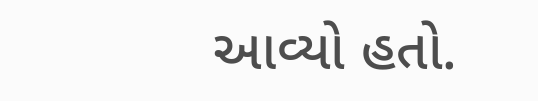આવ્યો હતો.